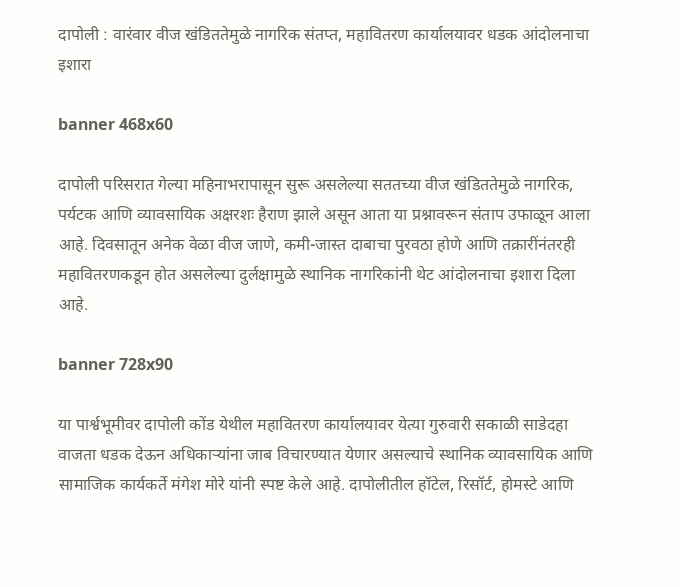दापोली : वारंवार वीज खंडिततेमुळे नागरिक संतप्त, महावितरण कार्यालयावर धडक आंदोलनाचा इशारा

banner 468x60

दापोली परिसरात गेल्या महिनाभरापासून सुरू असलेल्या सततच्या वीज खंडिततेमुळे नागरिक, पर्यटक आणि व्यावसायिक अक्षरशः हैराण झाले असून आता या प्रश्नावरून संताप उफाळून आला आहे. दिवसातून अनेक वेळा वीज जाणे, कमी-जास्त दाबाचा पुरवठा होणे आणि तक्रारींनंतरही महावितरणकडून होत असलेल्या दुर्लक्षामुळे स्थानिक नागरिकांनी थेट आंदोलनाचा इशारा दिला आहे.

banner 728x90

या पार्श्वभूमीवर दापोली कोंड येथील महावितरण कार्यालयावर येत्या गुरुवारी सकाळी साडेदहा वाजता धडक देऊन अधिकाऱ्यांना जाब विचारण्यात येणार असल्याचे स्थानिक व्यावसायिक आणि सामाजिक कार्यकर्ते मंगेश मोरे यांनी स्पष्ट केले आहे. दापोलीतील हॉटेल, रिसॉर्ट, होमस्टे आणि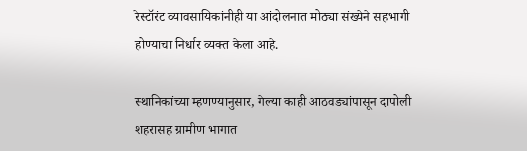रेस्टॉरंट व्यावसायिकांनीही या आंदोलनात मोठ्या संख्येने सहभागी होण्याचा निर्धार व्यक्त केला आहे.

स्थानिकांच्या म्हणण्यानुसार, गेल्या काही आठवड्यांपासून दापोली शहरासह ग्रामीण भागात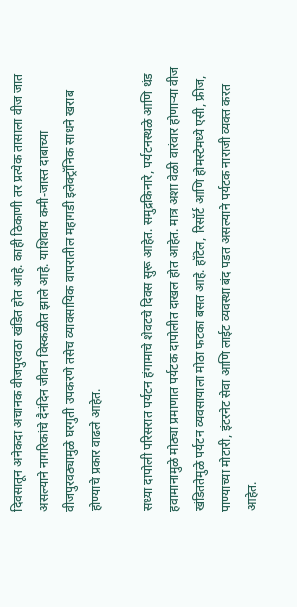दिवसातून अनेकदा अचानक वीजपुरवठा खंडित होत आहे. काही ठिकाणी तर प्रत्येक तासाला वीज जात असल्याने नागरिकांचे दैनंदिन जीवन विस्कळीत झाले आहे. याशिवाय कमी-जास्त दाबाच्या वीजपुरवठ्यामुळे घरगुती उपकरणे तसेच व्यावसायिक वापरातील महागडी इलेक्ट्रॉनिक साधने खराब होण्याचे प्रकार वाढले आहेत.

सध्या दापोली परिसरात पर्यटन हंगामाचे शेवटचे दिवस सुरू आहेत. समुद्रकिनारे, पर्यटनस्थळे आणि थंड हवामानामुळे मोठ्या प्रमाणात पर्यटक दापोलीत दाखल होत आहेत. मात्र अशा वेळी वारंवार होणाऱ्या वीज खंडिततेमुळे पर्यटन व्यवसायाला मोठा फटका बसत आहे. हॉटेल, रिसॉर्ट आणि होमस्टेमध्ये एसी, फ्रीज, पाण्याच्या मोटारी, इंटरनेट सेवा आणि लाईट व्यवस्था बंद पडत असल्याने पर्यटक नाराजी व्यक्त करत आहेत.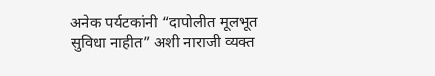अनेक पर्यटकांनी “दापोलीत मूलभूत सुविधा नाहीत” अशी नाराजी व्यक्त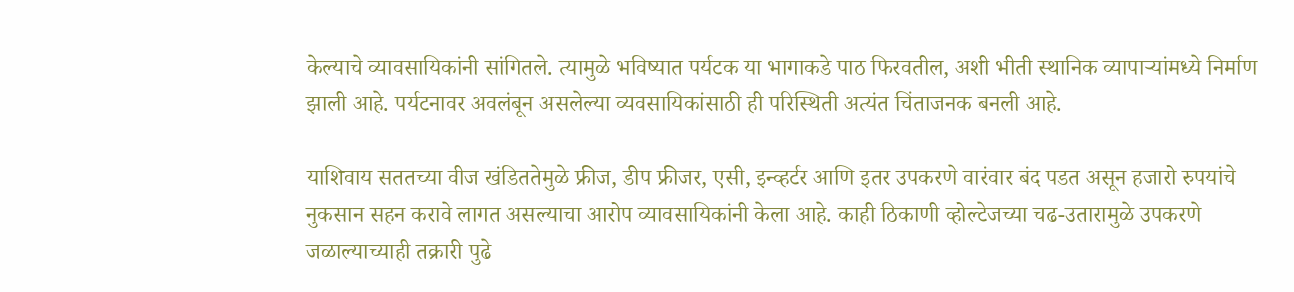केल्याचे व्यावसायिकांनी सांगितले. त्यामुळे भविष्यात पर्यटक या भागाकडे पाठ फिरवतील, अशी भीती स्थानिक व्यापाऱ्यांमध्ये निर्माण झाली आहे. पर्यटनावर अवलंबून असलेल्या व्यवसायिकांसाठी ही परिस्थिती अत्यंत चिंताजनक बनली आहे.

याशिवाय सततच्या वीज खंडिततेमुळे फ्रीज, डीप फ्रीजर, एसी, इन्व्हर्टर आणि इतर उपकरणे वारंवार बंद पडत असून हजारो रुपयांचे नुकसान सहन करावे लागत असल्याचा आरोप व्यावसायिकांनी केला आहे. काही ठिकाणी व्होल्टेजच्या चढ-उतारामुळे उपकरणे जळाल्याच्याही तक्रारी पुढे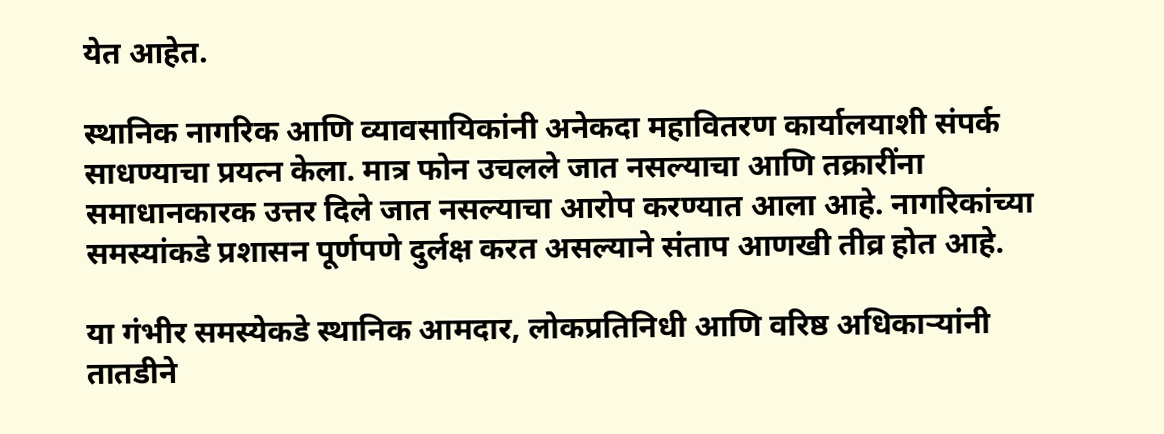येत आहेत.

स्थानिक नागरिक आणि व्यावसायिकांनी अनेकदा महावितरण कार्यालयाशी संपर्क साधण्याचा प्रयत्न केला. मात्र फोन उचलले जात नसल्याचा आणि तक्रारींना समाधानकारक उत्तर दिले जात नसल्याचा आरोप करण्यात आला आहे. नागरिकांच्या समस्यांकडे प्रशासन पूर्णपणे दुर्लक्ष करत असल्याने संताप आणखी तीव्र होत आहे.

या गंभीर समस्येकडे स्थानिक आमदार, लोकप्रतिनिधी आणि वरिष्ठ अधिकाऱ्यांनी तातडीने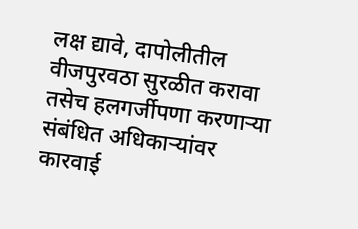लक्ष द्यावे, दापोलीतील वीजपुरवठा सुरळीत करावा तसेच हलगर्जीपणा करणाऱ्या संबंधित अधिकाऱ्यांवर कारवाई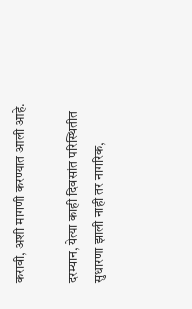करावी, अशी मागणी करण्यात आली आहे.

दरम्यान, येत्या काही दिवसांत परिस्थितीत सुधारणा झाली नाही तर नागरिक,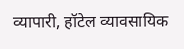व्यापारी, हॉटेल व्यावसायिक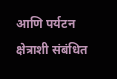आणि पर्यटन क्षेत्राशी संबंधित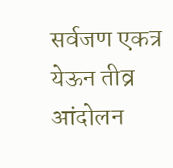सर्वजण एकत्र येऊन तीव्र आंदोलन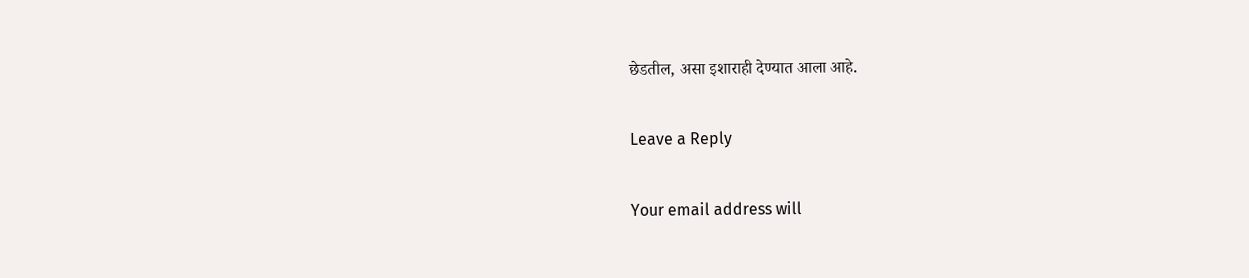छेडतील, असा इशाराही देण्यात आला आहे.

Leave a Reply

Your email address will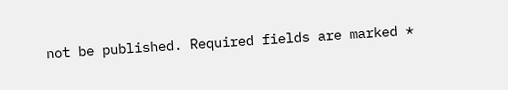not be published. Required fields are marked *